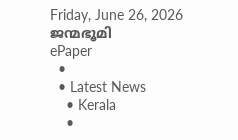Friday, June 26, 2026
ജന്മഭൂമി
ePaper
  •
  • Latest News
    • Kerala
    •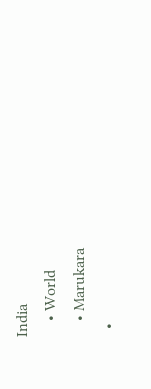India
    • World
    • Marukara
  •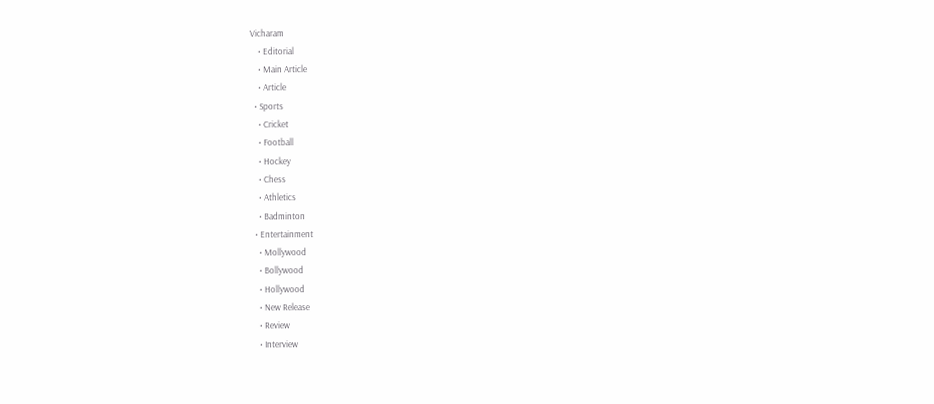Vicharam
    • Editorial
    • Main Article
    • Article
  • Sports
    • Cricket
    • Football
    • Hockey
    • Chess
    • Athletics
    • Badminton
  • Entertainment
    • Mollywood
    • Bollywood
    • Hollywood
    • New Release
    • Review
    • Interview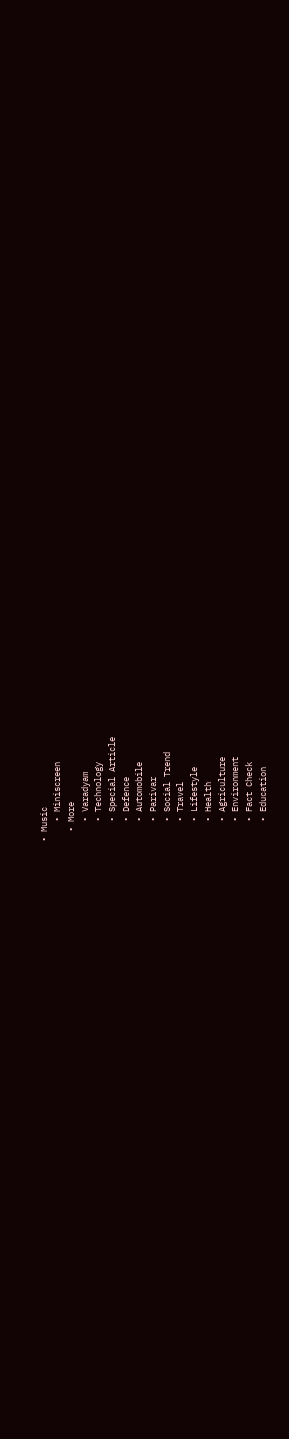• Music
    • Miniscreen
  • More
    • Varadyam
    • Technology
    • Special Article
    • Defence
    • Automobile
    • Parivar
    • Social Trend
    • Travel
    • Lifestyle
    • Health
    • Agriculture
    • Environment
    • Fact Check
    • Education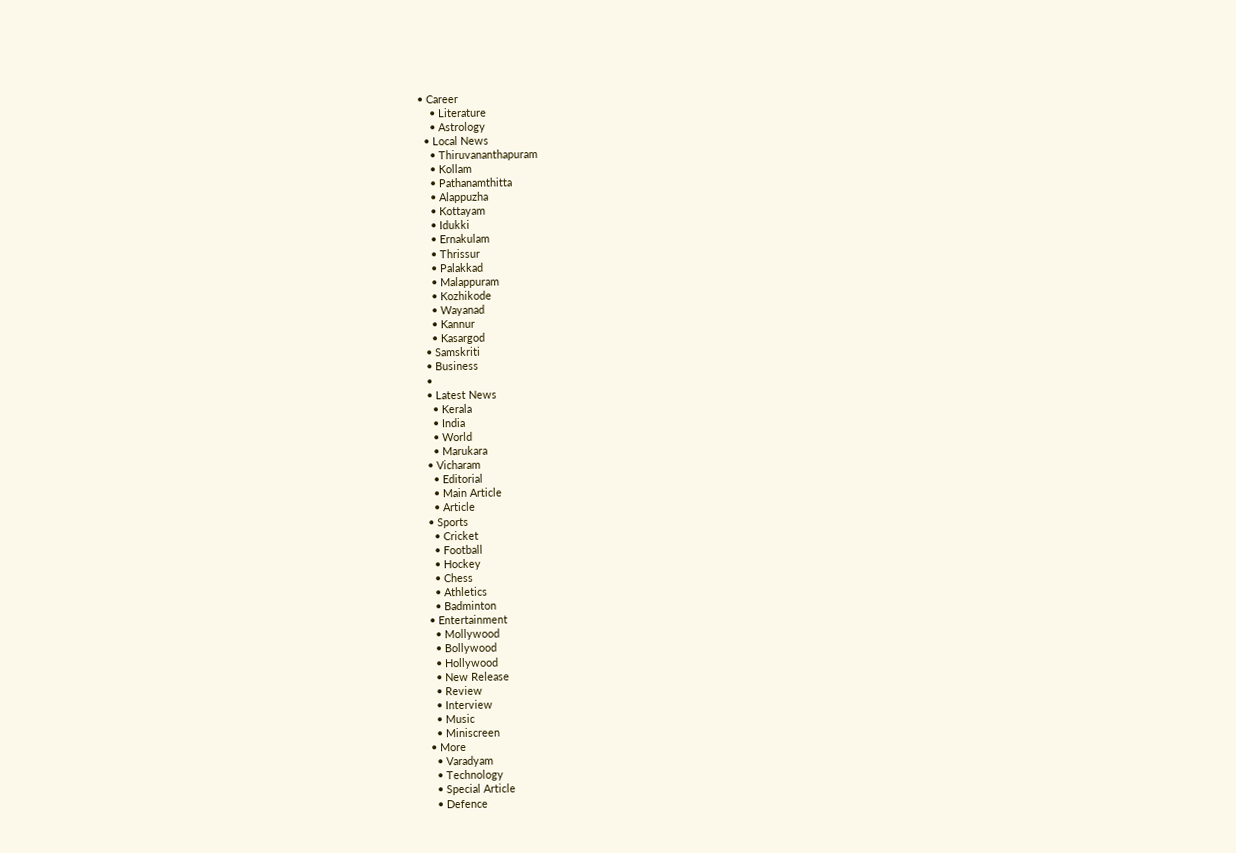• Career
    • Literature
    • Astrology
  • Local News
    • Thiruvananthapuram
    • Kollam
    • Pathanamthitta
    • Alappuzha
    • Kottayam
    • Idukki
    • Ernakulam
    • Thrissur
    • Palakkad
    • Malappuram
    • Kozhikode
    • Wayanad
    • Kannur
    • Kasargod
  • Samskriti
  • Business
  •
  • Latest News
    • Kerala
    • India
    • World
    • Marukara
  • Vicharam
    • Editorial
    • Main Article
    • Article
  • Sports
    • Cricket
    • Football
    • Hockey
    • Chess
    • Athletics
    • Badminton
  • Entertainment
    • Mollywood
    • Bollywood
    • Hollywood
    • New Release
    • Review
    • Interview
    • Music
    • Miniscreen
  • More
    • Varadyam
    • Technology
    • Special Article
    • Defence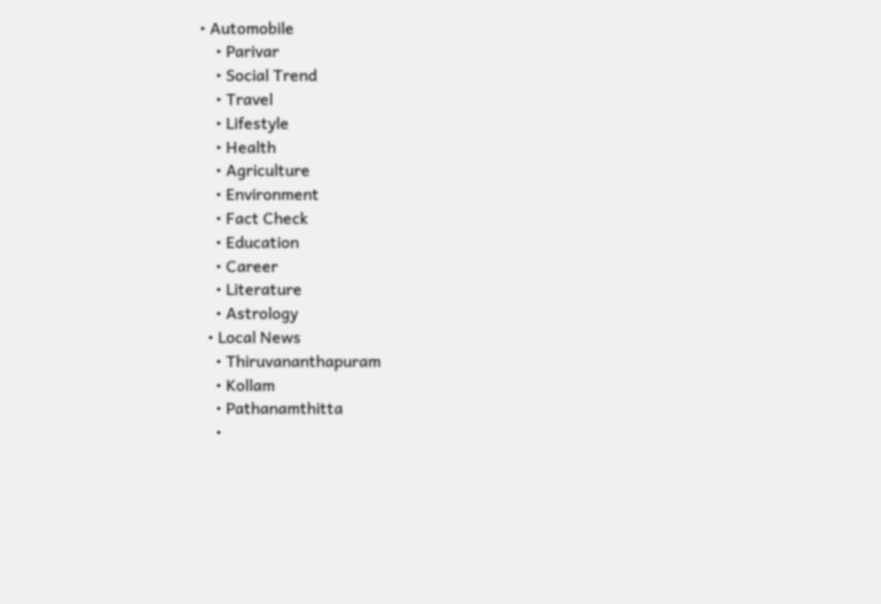• Automobile
    • Parivar
    • Social Trend
    • Travel
    • Lifestyle
    • Health
    • Agriculture
    • Environment
    • Fact Check
    • Education
    • Career
    • Literature
    • Astrology
  • Local News
    • Thiruvananthapuram
    • Kollam
    • Pathanamthitta
    •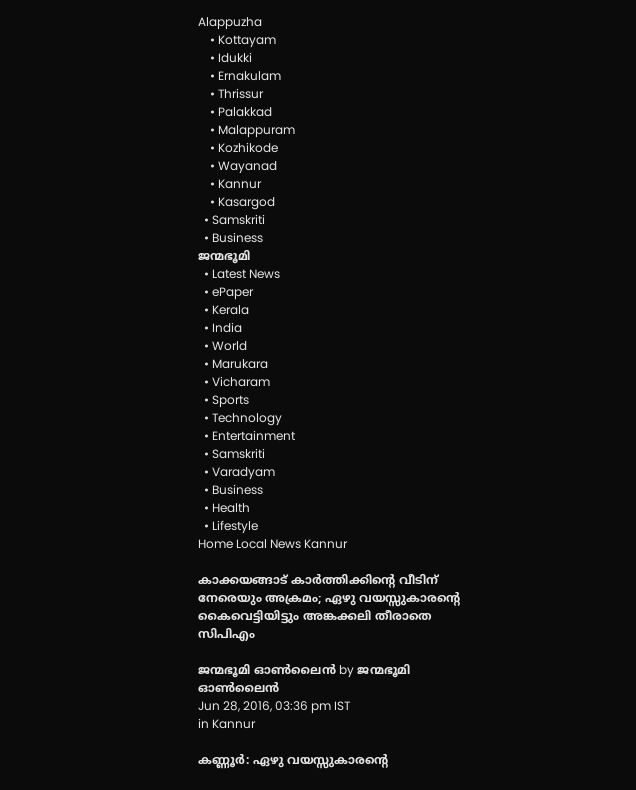Alappuzha
    • Kottayam
    • Idukki
    • Ernakulam
    • Thrissur
    • Palakkad
    • Malappuram
    • Kozhikode
    • Wayanad
    • Kannur
    • Kasargod
  • Samskriti
  • Business
ജന്മഭൂമി
  • Latest News
  • ePaper
  • Kerala
  • India
  • World
  • Marukara
  • Vicharam
  • Sports
  • Technology
  • Entertainment
  • Samskriti
  • Varadyam
  • Business
  • Health
  • Lifestyle
Home Local News Kannur

കാക്കയങ്ങാട് കാര്‍ത്തിക്കിന്റെ വീടിന് നേരെയും അക്രമം; ഏഴു വയസ്സുകാരന്റെ കൈവെട്ടിയിട്ടും അങ്കക്കലി തീരാതെ സിപിഎം

ജന്മഭൂമി ഓണ്‍ലൈന്‍ by ജന്മഭൂമി ഓണ്‍ലൈന്‍
Jun 28, 2016, 03:36 pm IST
in Kannur

കണ്ണൂര്‍: ഏഴു വയസ്സുകാരന്റെ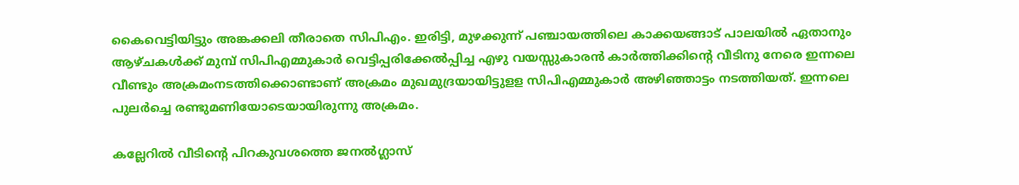കൈവെട്ടിയിട്ടും അങ്കക്കലി തീരാതെ സിപിഎം. ഇരിട്ടി, മുഴക്കുന്ന് പഞ്ചായത്തിലെ കാക്കയങ്ങാട് പാലയില്‍ ഏതാനും ആഴ്ചകള്‍ക്ക് മുമ്പ് സിപിഎമ്മുകാര്‍ വെട്ടിപ്പരിക്കേല്‍പ്പിച്ച എഴു വയസ്സുകാരന്‍ കാര്‍ത്തിക്കിന്റെ വീടിനു നേരെ ഇന്നലെ വീണ്ടും അക്രമംനടത്തിക്കൊണ്ടാണ് അക്രമം മുഖമുദ്രയായിട്ടുളള സിപിഎമ്മുകാര്‍ അഴിഞ്ഞാട്ടം നടത്തിയത്. ഇന്നലെ പുലര്‍ച്ചെ രണ്ടുമണിയോടെയായിരുന്നു അക്രമം.

കല്ലേറില്‍ വീടിന്റെ പിറകുവശത്തെ ജനല്‍ഗ്ലാസ്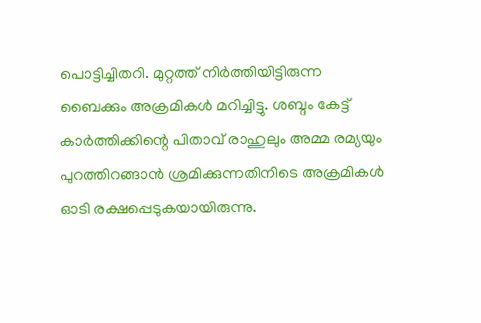പൊട്ടിച്ചിതറി. മുറ്റത്ത് നിര്‍ത്തിയിട്ടിരുന്ന ബൈക്കും അക്രമികള്‍ മറിച്ചിട്ടു. ശബ്ദം കേട്ട് കാര്‍ത്തിക്കിന്റെ പിതാവ് രാഹുലും അമ്മ രമ്യയും പുറത്തിറങ്ങാന്‍ ശ്രമിക്കുന്നതിനിടെ അക്രമികള്‍ ഓടി രക്ഷപ്പെടുകയായിരുന്നു.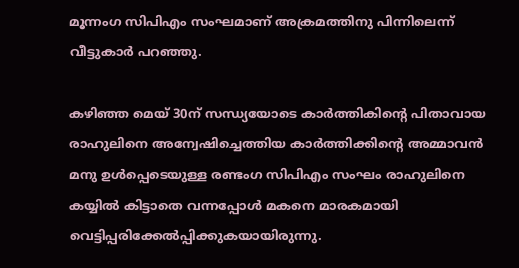മൂന്നംഗ സിപിഎം സംഘമാണ് അക്രമത്തിനു പിന്നിലെന്ന് വീട്ടുകാര്‍ പറഞ്ഞു.

കഴിഞ്ഞ മെയ് 30ന് സന്ധ്യയോടെ കാര്‍ത്തികിന്റെ പിതാവായ രാഹുലിനെ അന്വേഷിച്ചെത്തിയ കാര്‍ത്തിക്കിന്റെ അമ്മാവന്‍ മനു ഉള്‍പ്പെടെയുള്ള രണ്ടംഗ സിപിഎം സംഘം രാഹുലിനെ കയ്യില്‍ കിട്ടാതെ വന്നപ്പോള്‍ മകനെ മാരകമായി വെട്ടിപ്പരിക്കേല്‍പ്പിക്കുകയായിരുന്നു.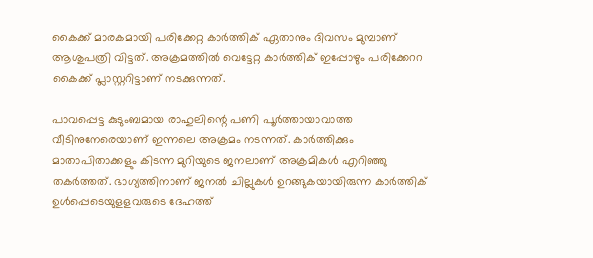കൈക്ക് മാരകമായി പരിക്കേറ്റ കാര്‍ത്തിക് ഏതാനും ദിവസം മുമ്പാണ് ആശുപത്രി വിട്ടത്. അക്രമത്തില്‍ വെട്ടേറ്റ കാര്‍ത്തിക് ഇപ്പോഴും പരിക്കേററ കൈക്ക് പ്ലാസ്റ്ററിട്ടാണ് നടക്കുന്നത്.

പാവപ്പെട്ട കുടുംബമായ രാഹുലിന്റെ പണി പൂര്‍ത്തായാവാത്ത വീടിനുനേരെയാണ് ഇന്നലെ അക്രമം നടന്നത്. കാര്‍ത്തിക്കും മാതാപിതാക്കളും കിടന്ന മുറിയുടെ ജനലാണ് അക്രമികള്‍ എറിഞ്ഞു തകര്‍ത്തത്. ഭാഗ്യത്തിനാണ് ജനല്‍ ചില്ലുകള്‍ ഉറങ്ങുകയായിരുന്ന കാര്‍ത്തിക് ഉള്‍പ്പെടെയുളളവരുടെ ദേഹത്ത്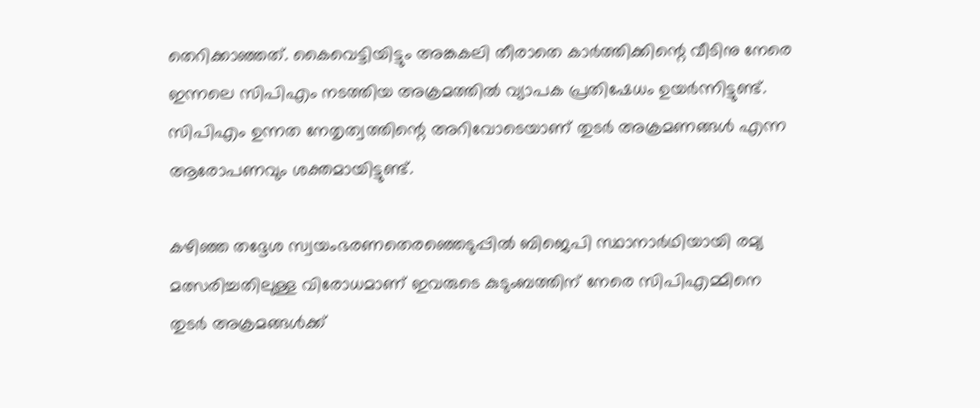തെറിക്കാഞ്ഞത്. കൈവെട്ടിയിട്ടും അങ്കകലി തീരാതെ കാര്‍ത്തിക്കിന്റെ വീടിനു നേരെ ഇന്നലെ സിപിഎം നടത്തിയ അക്രമത്തില്‍ വ്യാപക പ്രതിഷേധം ഉയര്‍ന്നിട്ടുണ്ട്. സിപിഎം ഉന്നത നേതൃത്വത്തിന്റെ അറിവോടെയാണ് തുടര്‍ അക്രമണങ്ങള്‍ എന്ന ആരോപണവും ശക്തമായിട്ടുണ്ട്.

കഴിഞ്ഞ തദ്ദേശ സ്വയംഭരണതെരഞ്ഞെടുപ്പില്‍ ബിജെപി സ്ഥാനാര്‍ഥിയായി രമ്യ മത്സരിച്ചതിലുള്ള വിരോധമാണ് ഇവരുടെ കുടുംബത്തിന് നേരെ സിപിഎമ്മിനെ തുടര്‍ അക്രമങ്ങള്‍ക്ക്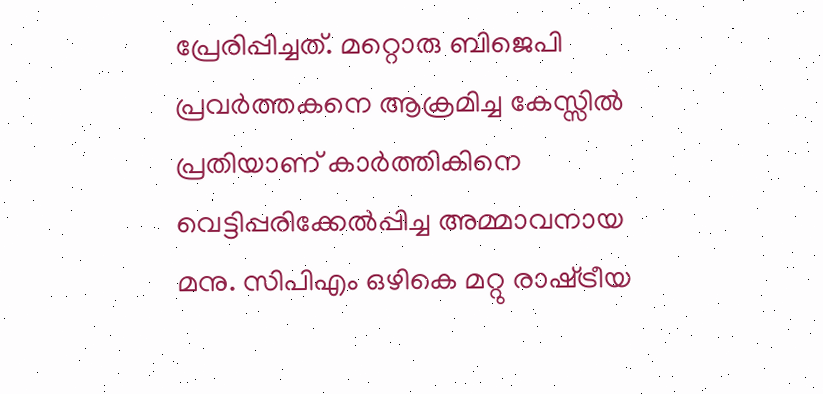പ്രേരിപ്പിച്ചത്. മറ്റൊരു ബിജെപി പ്രവര്‍ത്തകനെ ആക്രമിച്ച കേസ്സില്‍ പ്രതിയാണ് കാര്‍ത്തികിനെ വെട്ടിപ്പരിക്കേല്‍പ്പിച്ച അമ്മാവനായ മനു. സിപിഎം ഒഴികെ മറ്റു രാഷ്‌ട്രീയ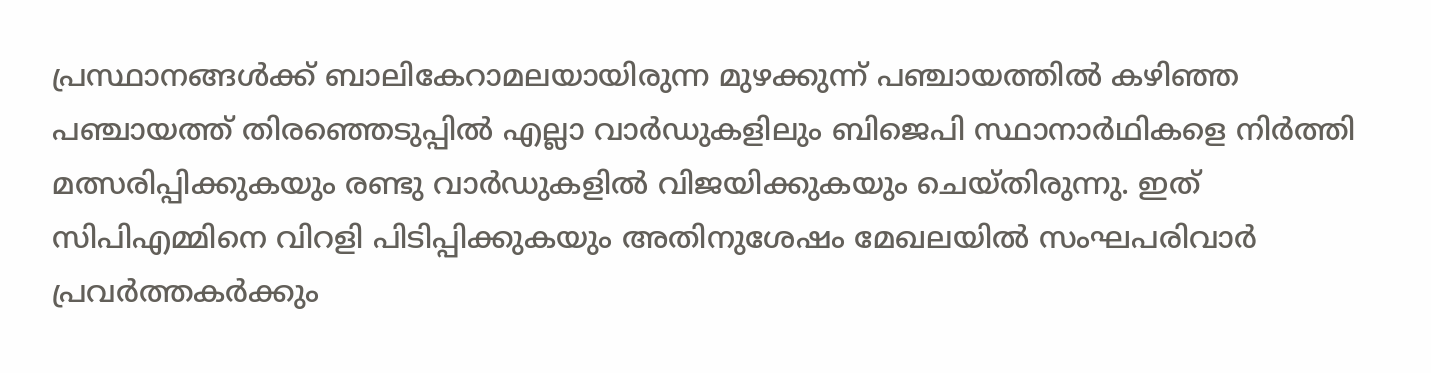പ്രസ്ഥാനങ്ങള്‍ക്ക് ബാലികേറാമലയായിരുന്ന മുഴക്കുന്ന് പഞ്ചായത്തില്‍ കഴിഞ്ഞ പഞ്ചായത്ത് തിരഞ്ഞെടുപ്പില്‍ എല്ലാ വാര്‍ഡുകളിലും ബിജെപി സ്ഥാനാര്‍ഥികളെ നിര്‍ത്തി മത്സരിപ്പിക്കുകയും രണ്ടു വാര്‍ഡുകളില്‍ വിജയിക്കുകയും ചെയ്തിരുന്നു. ഇത് സിപിഎമ്മിനെ വിറളി പിടിപ്പിക്കുകയും അതിനുശേഷം മേഖലയില്‍ സംഘപരിവാര്‍ പ്രവര്‍ത്തകര്‍ക്കും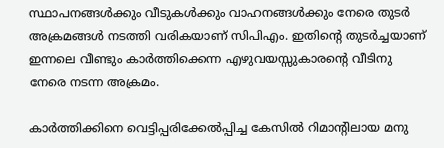സ്ഥാപനങ്ങള്‍ക്കും വീടുകള്‍ക്കും വാഹനങ്ങള്‍ക്കും നേരെ തുടര്‍ അക്രമങ്ങള്‍ നടത്തി വരികയാണ് സിപിഎം. ഇതിന്റെ തുടര്‍ച്ചയാണ് ഇന്നലെ വീണ്ടും കാര്‍ത്തിക്കെന്ന എഴുവയസ്സുകാരന്റെ വീടിനു നേരെ നടന്ന അക്രമം.

കാര്‍ത്തിക്കിനെ വെട്ടിപ്പരിക്കേല്‍പ്പിച്ച കേസില്‍ റിമാന്റിലായ മനു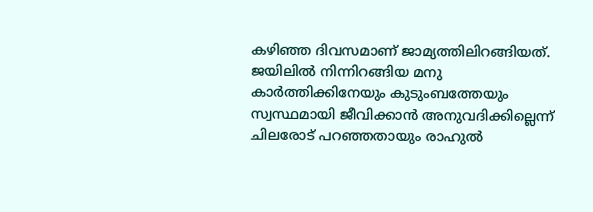കഴിഞ്ഞ ദിവസമാണ് ജാമ്യത്തിലിറങ്ങിയത്. ജയിലില്‍ നിന്നിറങ്ങിയ മനു കാര്‍ത്തിക്കിനേയും കുടുംബത്തേയും സ്വസ്ഥമായി ജീവിക്കാന്‍ അനുവദിക്കില്ലെന്ന് ചിലരോട് പറഞ്ഞതായും രാഹുല്‍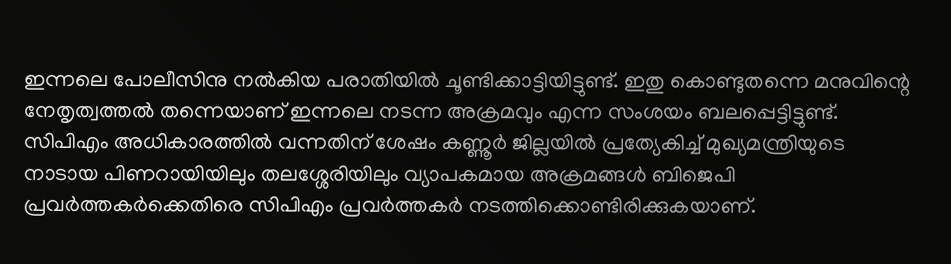ഇന്നലെ പോലീസിനു നല്‍കിയ പരാതിയില്‍ ചൂണ്ടിക്കാട്ടിയിട്ടുണ്ട്. ഇതു കൊണ്ടുതന്നെ മനുവിന്റെ നേതൃത്വത്തല്‍ തന്നെയാണ് ഇന്നലെ നടന്ന അക്രമവും എന്ന സംശയം ബലപ്പെട്ടിട്ടുണ്ട്. സിപിഎം അധികാരത്തില്‍ വന്നതിന് ശേഷം കണ്ണൂര്‍ ജില്ലയില്‍ പ്രത്യേകിച്ച് മുഖ്യമന്ത്രിയുടെ നാടായ പിണറായിയിലും തലശ്ശേരിയിലും വ്യാപകമായ അക്രമങ്ങള്‍ ബിജെപി പ്രവര്‍ത്തകര്‍ക്കെതിരെ സിപിഎം പ്രവര്‍ത്തകര്‍ നടത്തിക്കൊണ്ടിരിക്കുകയാണ്.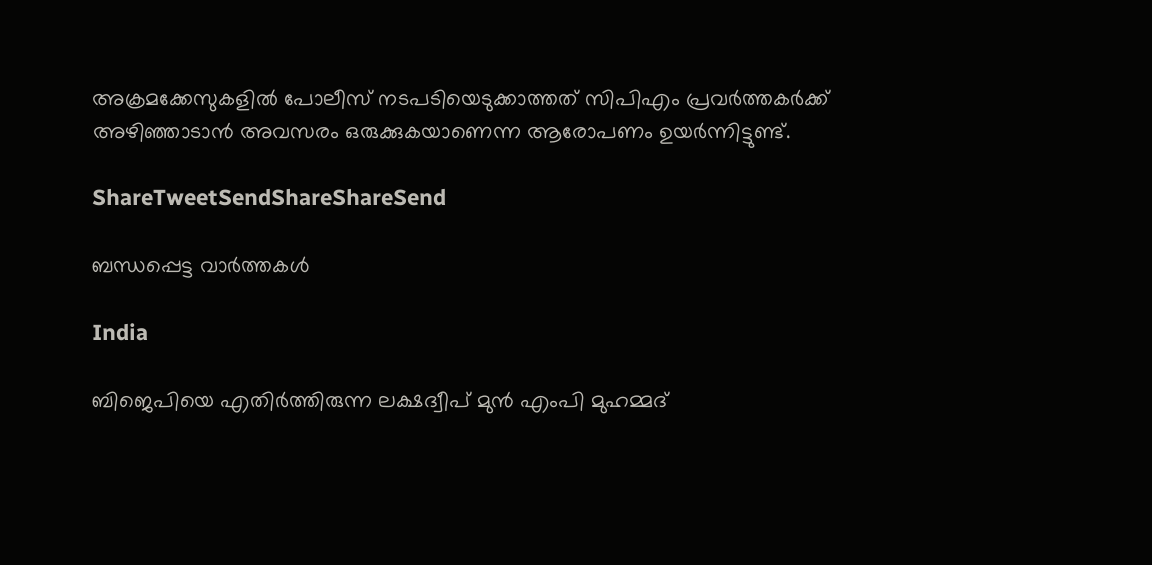അക്രമക്കേസുകളില്‍ പോലീസ് നടപടിയെടുക്കാത്തത് സിപിഎം പ്രവര്‍ത്തകര്‍ക്ക് അഴിഞ്ഞാടാന്‍ അവസരം ഒരുക്കുകയാണെന്ന ആരോപണം ഉയര്‍ന്നിട്ടുണ്ട്.

ShareTweetSendShareShareSend

ബന്ധപ്പെട്ട വാര്‍ത്തകള്‍

India

ബിജെപിയെ എതിര്‍ത്തിരുന്ന ലക്ഷദ്വീപ് മുൻ എംപി മുഹമ്മദ്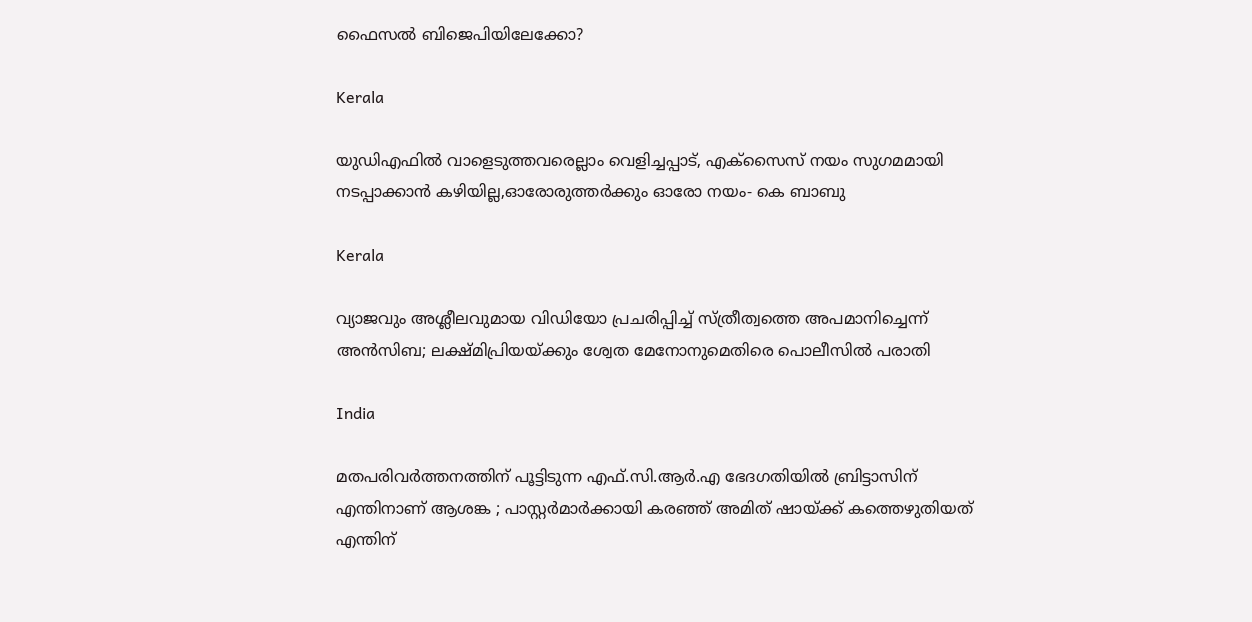ഫൈസൽ ബിജെപിയിലേക്കോ?

Kerala

യുഡിഎഫില്‍ വാളെടുത്തവരെല്ലാം വെളിച്ചപ്പാട്, എക്‌സൈസ് നയം സുഗമമായി നടപ്പാക്കാന്‍ കഴിയില്ല,ഓരോരുത്തര്‍ക്കും ഓരോ നയം- കെ ബാബു

Kerala

വ്യാജവും അശ്ലീലവുമായ വിഡിയോ പ്രചരിപ്പിച്ച് സ്ത്രീത്വത്തെ അപമാനിച്ചെന്ന് അന്‍സിബ; ലക്ഷ്മിപ്രിയയ്‌ക്കും ശ്വേത മേനോനുമെതിരെ പൊലീസില്‍ പരാതി

India

മതപരിവർത്തനത്തിന് പൂട്ടിടുന്ന എഫ്.സി.ആർ.എ ഭേദഗതിയിൽ ബ്രിട്ടാസിന് എന്തിനാണ് ആശങ്ക ; പാസ്റ്റർമാർക്കായി കരഞ്ഞ് അമിത് ഷായ്‌ക്ക് കത്തെഴുതിയത് എന്തിന്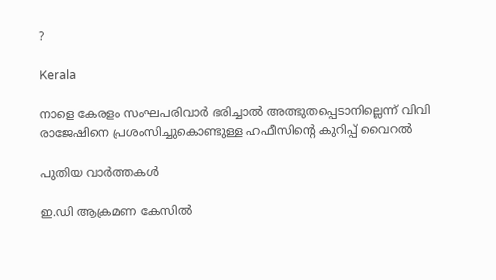?

Kerala

നാളെ കേരളം സംഘപരിവാർ ഭരിച്ചാൽ അത്ഭുതപ്പെടാനില്ലെന്ന് വിവി രാജേഷിനെ പ്രശംസിച്ചുകൊണ്ടുള്ള ഹഫീസിന്റെ കുറിപ്പ് വൈറല്‍

പുതിയ വാര്‍ത്തകള്‍

ഇ.ഡി ആക്രമണ കേസിൽ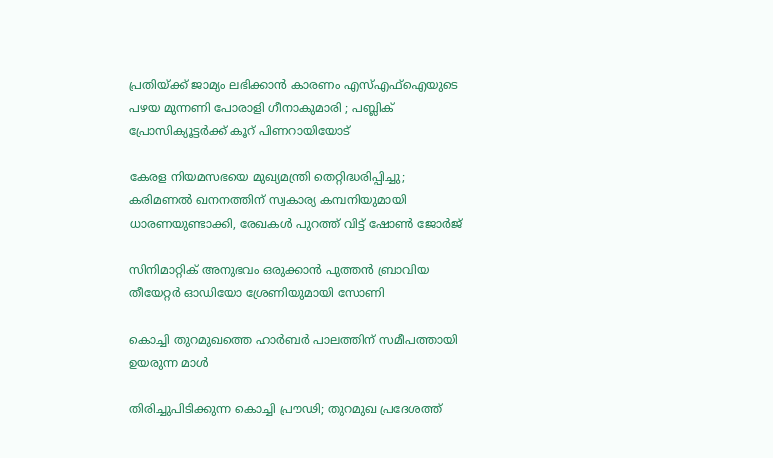പ്രതിയ്‌ക്ക് ജാമ്യം ലഭിക്കാൻ കാരണം എസ്എഫ്ഐയുടെ പഴയ മുന്നണി പോരാളി ഗീനാകുമാരി ; പബ്ലിക് പ്രോസിക്യൂട്ടർക്ക് കൂറ് പിണറായിയോട്

കേരള നിയമസഭയെ മുഖ്യമന്ത്രി തെറ്റിദ്ധരിപ്പിച്ചു; കരിമണൽ ഖനനത്തിന് സ്വകാര്യ കമ്പനിയുമായി ധാരണയുണ്ടാക്കി, രേഖകൾ പുറത്ത് വിട്ട് ഷോൺ ജോർജ്

സിനിമാറ്റിക് അനുഭവം ഒരുക്കാൻ പുത്തൻ ബ്രാവിയ തീയേറ്റർ ഓഡിയോ ശ്രേണിയുമായി സോണി

കൊച്ചി തുറമുഖത്തെ ഹാര്‍ബര്‍ പാലത്തിന് സമീപത്തായി ഉയരുന്ന മാള്‍

തിരിച്ചുപിടിക്കുന്ന കൊച്ചി പ്രൗഢി; തുറമുഖ പ്രദേശത്ത്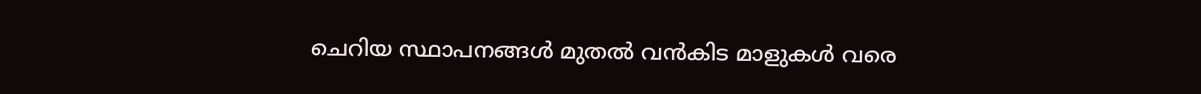ചെറിയ സ്ഥാപനങ്ങള്‍ മുതല്‍ വന്‍കിട മാളുകള്‍ വരെ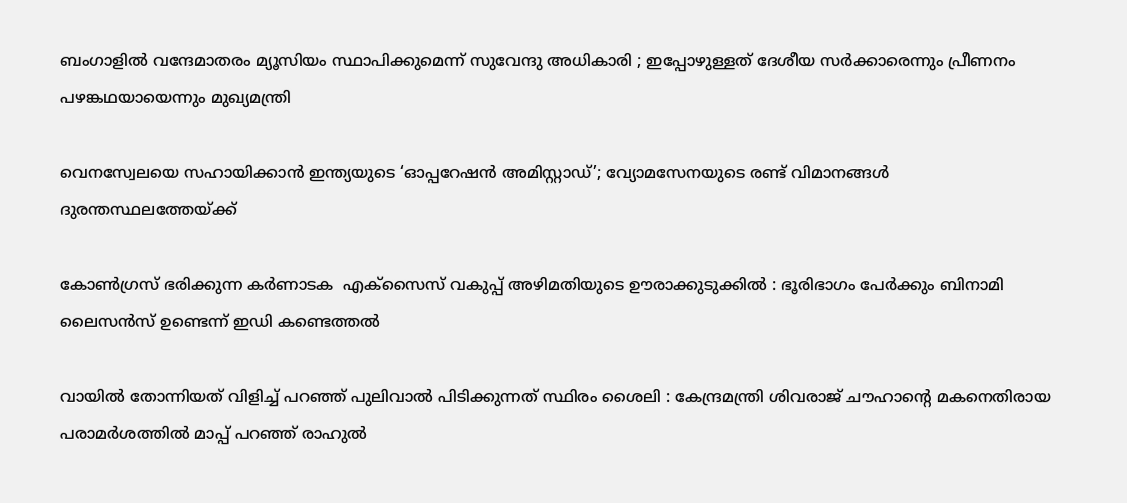ബംഗാളിൽ വന്ദേമാതരം മ്യൂസിയം സ്ഥാപിക്കുമെന്ന് സുവേന്ദു അധികാരി ; ഇപ്പോഴുള്ളത് ദേശീയ സർക്കാരെന്നും പ്രീണനം പഴങ്കഥയായെന്നും മുഖ്യമന്ത്രി

വെനസ്വേലയെ സഹായിക്കാൻ ഇന്ത്യയുടെ ‘ഓപ്പറേഷൻ അമിസ്റ്റാഡ്’; വ്യോമസേനയുടെ രണ്ട് വിമാനങ്ങൾ ദുരന്തസ്ഥലത്തേയ്‌ക്ക്

കോൺഗ്രസ് ഭരിക്കുന്ന കർണാടക  എക്സൈസ് വകുപ്പ് അഴിമതിയുടെ ഊരാക്കുടുക്കിൽ : ഭൂരിഭാഗം പേര്‍ക്കും ബിനാമി ലൈസന്‍സ് ഉണ്ടെന്ന് ഇഡി കണ്ടെത്തൽ

വായിൽ തോന്നിയത് വിളിച്ച് പറഞ്ഞ് പുലിവാൽ പിടിക്കുന്നത് സ്ഥിരം ശൈലി : കേന്ദ്രമന്ത്രി ശിവരാജ് ചൗഹാന്റെ മകനെതിരായ പരാമർശത്തിൽ മാപ്പ് പറഞ്ഞ് രാഹുൽ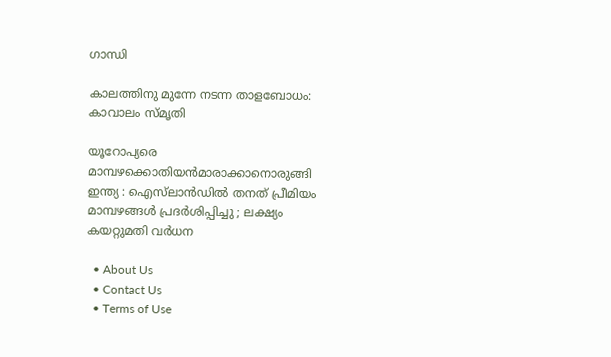ഗാന്ധി

കാലത്തിനു മുന്നേ നടന്ന താളബോധം: കാവാലം സ്മൃതി

യൂറോപ്യരെ മാമ്പഴക്കൊതിയൻമാരാക്കാനൊരുങ്ങി ഇന്ത്യ : ഐസ്‌ലാൻഡിൽ തനത് പ്രീമിയം മാമ്പഴങ്ങൾ പ്രദർശിപ്പിച്ചു ; ലക്ഷ്യം കയറ്റുമതി വർധന

  • About Us
  • Contact Us
  • Terms of Use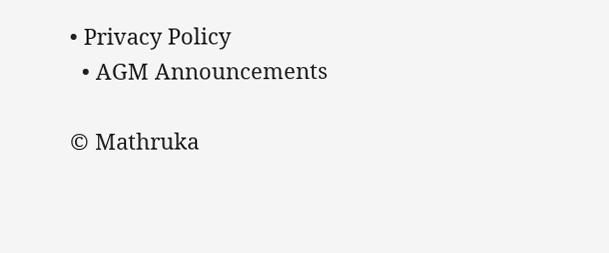• Privacy Policy
  • AGM Announcements

© Mathruka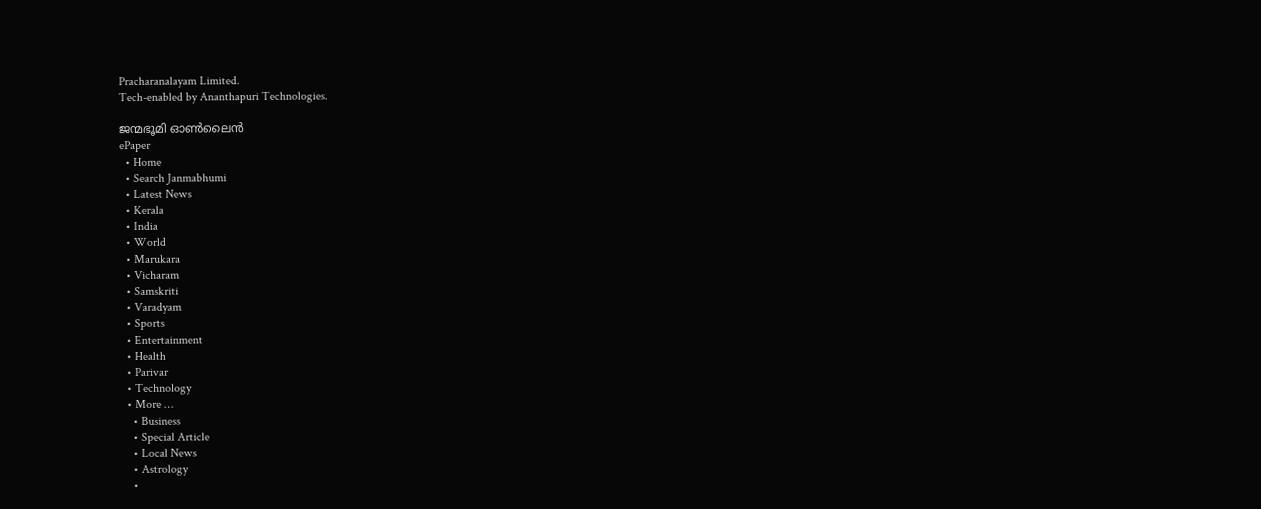Pracharanalayam Limited.
Tech-enabled by Ananthapuri Technologies.

ജന്മഭൂമി ഓണ്‍ലൈന്‍
ePaper
  • Home
  • Search Janmabhumi
  • Latest News
  • Kerala
  • India
  • World
  • Marukara
  • Vicharam
  • Samskriti
  • Varadyam
  • Sports
  • Entertainment
  • Health
  • Parivar
  • Technology
  • More …
    • Business
    • Special Article
    • Local News
    • Astrology
    •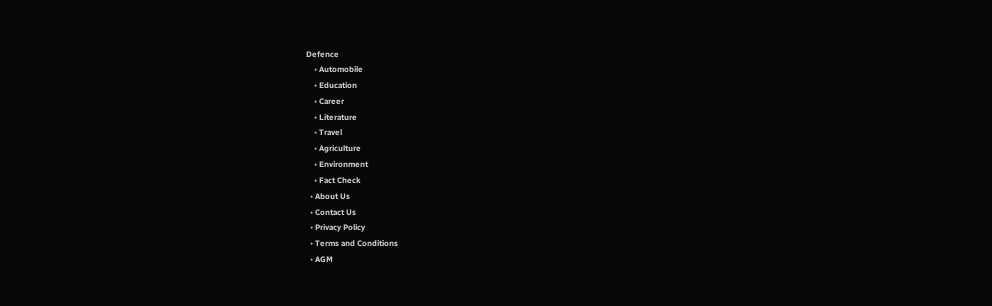Defence
    • Automobile
    • Education
    • Career
    • Literature
    • Travel
    • Agriculture
    • Environment
    • Fact Check
  • About Us
  • Contact Us
  • Privacy Policy
  • Terms and Conditions
  • AGM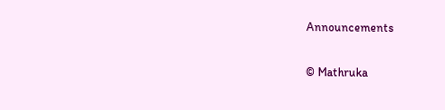Announcements

© Mathruka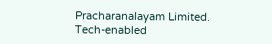Pracharanalayam Limited.
Tech-enabled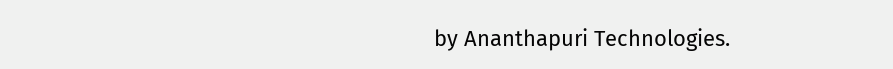by Ananthapuri Technologies.